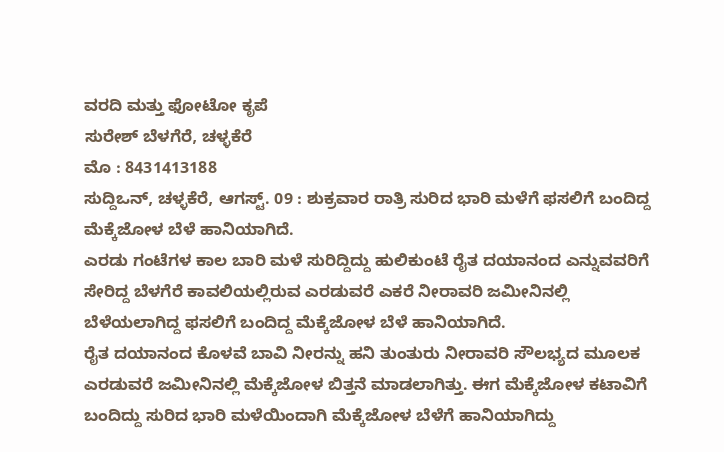ವರದಿ ಮತ್ತು ಫೋಟೋ ಕೃಪೆ
ಸುರೇಶ್ ಬೆಳಗೆರೆ, ಚಳ್ಳಕೆರೆ
ಮೊ : 8431413188
ಸುದ್ದಿಒನ್, ಚಳ್ಳಕೆರೆ, ಆಗಸ್ಟ್. 09 : ಶುಕ್ರವಾರ ರಾತ್ರಿ ಸುರಿದ ಭಾರಿ ಮಳೆಗೆ ಫಸಲಿಗೆ ಬಂದಿದ್ದ ಮೆಕ್ಕೆಜೋಳ ಬೆಳೆ ಹಾನಿಯಾಗಿದೆ.
ಎರಡು ಗಂಟೆಗಳ ಕಾಲ ಬಾರಿ ಮಳೆ ಸುರಿದ್ದಿದ್ದು ಹುಲಿಕುಂಟೆ ರೈತ ದಯಾನಂದ ಎನ್ನುವವರಿಗೆ ಸೇರಿದ್ದ ಬೆಳಗೆರೆ ಕಾವಲಿಯಲ್ಲಿರುವ ಎರಡುವರೆ ಎಕರೆ ನೀರಾವರಿ ಜಮೀನಿನಲ್ಲಿ ಬೆಳೆಯಲಾಗಿದ್ದ ಫಸಲಿಗೆ ಬಂದಿದ್ದ ಮೆಕ್ಕೆಜೋಳ ಬೆಳೆ ಹಾನಿಯಾಗಿದೆ.
ರೈತ ದಯಾನಂದ ಕೊಳವೆ ಬಾವಿ ನೀರನ್ನು ಹನಿ ತುಂತುರು ನೀರಾವರಿ ಸೌಲಭ್ಯದ ಮೂಲಕ ಎರಡುವರೆ ಜಮೀನಿನಲ್ಲಿ ಮೆಕ್ಕೆಜೋಳ ಬಿತ್ತನೆ ಮಾಡಲಾಗಿತ್ತು. ಈಗ ಮೆಕ್ಕೆಜೋಳ ಕಟಾವಿಗೆ ಬಂದಿದ್ದು ಸುರಿದ ಭಾರಿ ಮಳೆಯಿಂದಾಗಿ ಮೆಕ್ಕೆಜೋಳ ಬೆಳೆಗೆ ಹಾನಿಯಾಗಿದ್ದು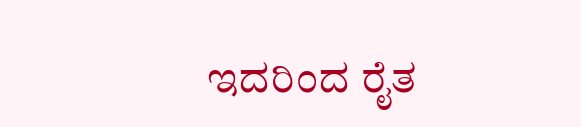ಇದರಿಂದ ರೈತ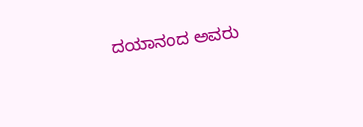ದಯಾನಂದ ಅವರು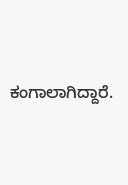ಕಂಗಾಲಾಗಿದ್ದಾರೆ.